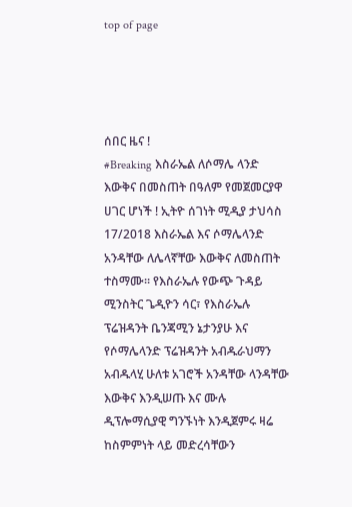top of page




ሰበር ዜና !
#Breaking እስራኤል ለሶማሌ ላንድ እውቅና በመስጠት በዓለም የመጀመርያዋ ሀገር ሆነች ! ኢትዮ ሰገነት ሚዲያ ታህሳስ 17/2018 እስራኤል እና ሶማሌላንድ አንዳቸው ለሌላኛቸው እውቅና ለመስጠት ተስማሙ። የእስራኤሉ የውጭ ጉዳይ ሚንስትር ጌዲዮን ሳር፣ የእስራኤሉ ፕሬዝዳንት ቤንጃሚን ኔታንያሁ እና የሶማሌላንድ ፕሬዝዳንት አብዱራህማን አብዱላሂ ሁለቱ አገሮች አንዳቸው ላንዳቸው እውቅና እንዲሠጡ እና ሙሉ ዲፕሎማሲያዊ ግንኙነት እንዲጀምሩ ዛሬ ከስምምነት ላይ መድረሳቸውን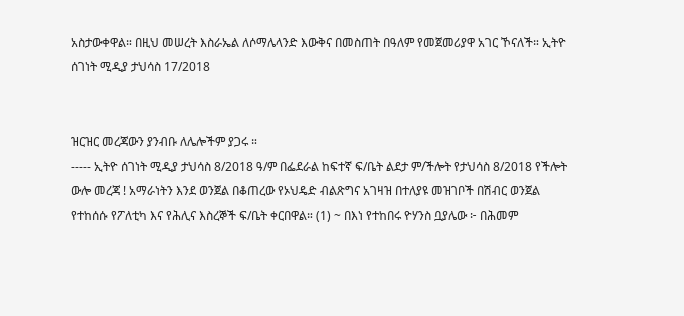አስታውቀዋል። በዚህ መሠረት እስራኤል ለሶማሌላንድ እውቅና በመስጠት በዓለም የመጀመሪያዋ አገር ኾናለች። ኢትዮ ሰገነት ሚዲያ ታህሳስ 17/2018


ዝርዝር መረጃውን ያንብቡ ለሌሎችም ያጋሩ ።
----- ኢትዮ ሰገነት ሚዲያ ታህሳስ 8/2018 ዓ/ም በፌደራል ከፍተኛ ፍ/ቤት ልደታ ም/ችሎት የታህሳስ 8/2018 የችሎት ውሎ መረጃ ! አማራነትን እንደ ወንጀል በቆጠረው የኦህዴድ ብልጽግና አገዛዝ በተለያዩ መዝገቦች በሽብር ወንጀል የተከሰሱ የፖለቲካ እና የሕሊና እስረኞች ፍ/ቤት ቀርበዋል። (1) ~ በእነ የተከበሩ ዮሃንስ ቧያሌው ፦ በሕመም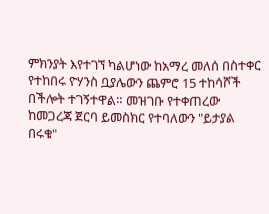ምክንያት እየተገኘ ካልሆነው ከአማረ መለሰ በስተቀር የተከበሩ ዮሃንስ ቧያሌውን ጨምሮ 15 ተከሳሾች በችሎት ተገኝተዋል። መዝገቡ የተቀጠረው ከመጋረጃ ጀርባ ይመስክር የተባለውን "ይታያል በሩቁ"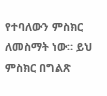የተባለውን ምስክር ለመስማት ነው። ይህ ምስክር በግልጽ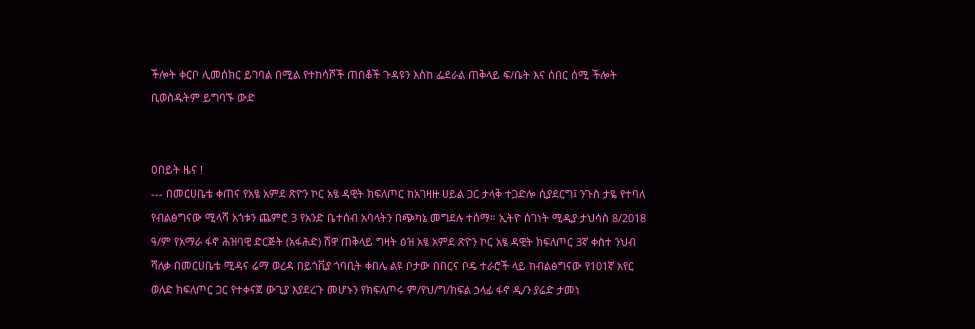ችሎት ቀርቦ ሊመሰክር ይገባል በሚል የተከሳሾች ጠበቆች ጉዳዩን እስከ ፌደራል ጠቅላይ ፍ/ቤት እና ሰበር ሰሚ ችሎት ቢወስዱትም ይግባኙ ውድ


ዐበይት ዜና !
--- በመርሀቤቴ ቀጠና የአፄ አምደ ጽዮን ኮር አፄ ዳዊት ክፍለጦር ከአገዛዙ ሀይል ጋር ታላቅ ተጋድሎ ሲያደርግ፤ ንጉስ ታዬ የተባለ የብልፅግናው ሚላሻ አጎቱን ጨምሮ 3 የአንድ ቤተሰብ አባላትን በጭካኔ መግደሉ ተሰማ። ኢትዮ ሰገነት ሚዲያ ታህሳስ 8/2018 ዓ/ም የአማራ ፋኖ ሕዝባዊ ድርጅት (አፋሕድ) ሸዋ ጠቅላይ ግዛት ዕዝ አፄ አምደ ጽዮን ኮር አፄ ዳዊት ክፍለጦር 3ኛ ቀስተ ንህብ ሻለቃ በመርሀቤቴ ሚዳና ሬማ ወረዳ በይጎቪያ ጎባቢት ቀበሌ ልዩ ቦታው በበርና ቦዴ ተራሮች ላይ ከብልፅግናው የ101ኛ አየር ወለድ ክፍለጦር ጋር የተቀናጀ ውጊያ እያደረጉ መሆኑን የክፍለጦሩ ም/የህ/ግ/ክፍል ኃላፊ ፋኖ ዲ/ን ያሬድ ታመነ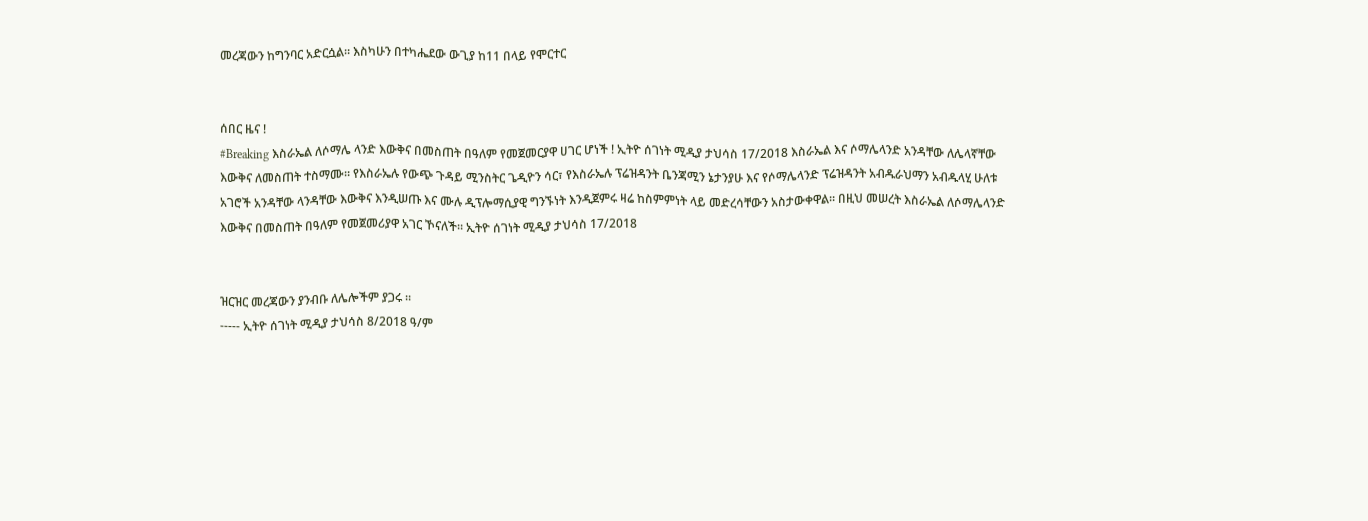መረጃውን ከግንባር አድርሷል። እስካሁን በተካሔደው ውጊያ ከ11 በላይ የሞርተር


ሰበር ዜና !
#Breaking እስራኤል ለሶማሌ ላንድ እውቅና በመስጠት በዓለም የመጀመርያዋ ሀገር ሆነች ! ኢትዮ ሰገነት ሚዲያ ታህሳስ 17/2018 እስራኤል እና ሶማሌላንድ አንዳቸው ለሌላኛቸው እውቅና ለመስጠት ተስማሙ። የእስራኤሉ የውጭ ጉዳይ ሚንስትር ጌዲዮን ሳር፣ የእስራኤሉ ፕሬዝዳንት ቤንጃሚን ኔታንያሁ እና የሶማሌላንድ ፕሬዝዳንት አብዱራህማን አብዱላሂ ሁለቱ አገሮች አንዳቸው ላንዳቸው እውቅና እንዲሠጡ እና ሙሉ ዲፕሎማሲያዊ ግንኙነት እንዲጀምሩ ዛሬ ከስምምነት ላይ መድረሳቸውን አስታውቀዋል። በዚህ መሠረት እስራኤል ለሶማሌላንድ እውቅና በመስጠት በዓለም የመጀመሪያዋ አገር ኾናለች። ኢትዮ ሰገነት ሚዲያ ታህሳስ 17/2018


ዝርዝር መረጃውን ያንብቡ ለሌሎችም ያጋሩ ።
----- ኢትዮ ሰገነት ሚዲያ ታህሳስ 8/2018 ዓ/ም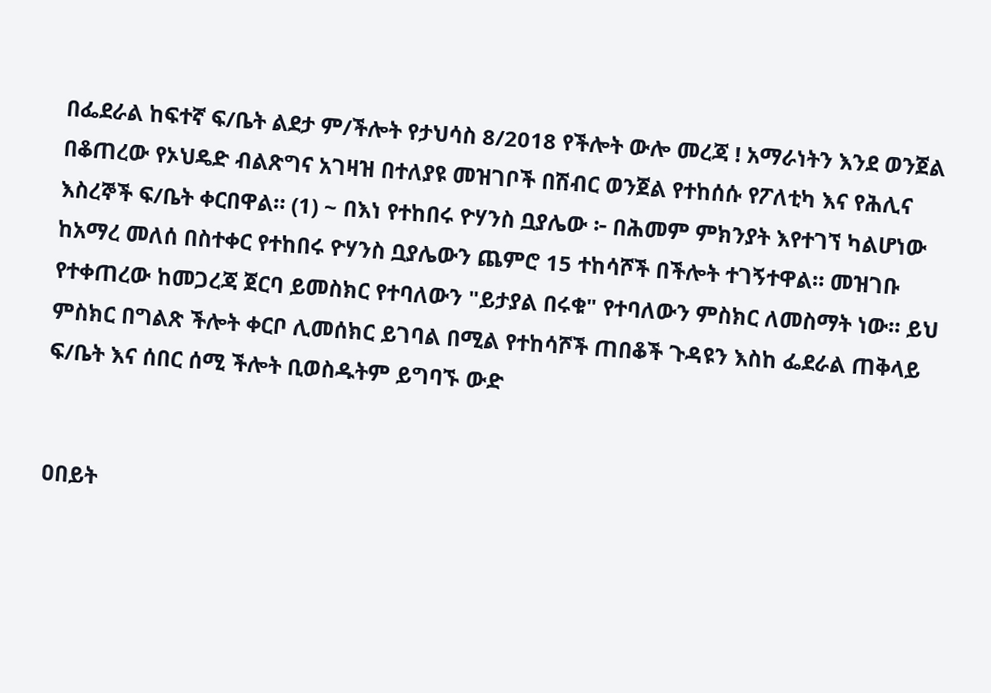በፌደራል ከፍተኛ ፍ/ቤት ልደታ ም/ችሎት የታህሳስ 8/2018 የችሎት ውሎ መረጃ ! አማራነትን እንደ ወንጀል በቆጠረው የኦህዴድ ብልጽግና አገዛዝ በተለያዩ መዝገቦች በሽብር ወንጀል የተከሰሱ የፖለቲካ እና የሕሊና እስረኞች ፍ/ቤት ቀርበዋል። (1) ~ በእነ የተከበሩ ዮሃንስ ቧያሌው ፦ በሕመም ምክንያት እየተገኘ ካልሆነው ከአማረ መለሰ በስተቀር የተከበሩ ዮሃንስ ቧያሌውን ጨምሮ 15 ተከሳሾች በችሎት ተገኝተዋል። መዝገቡ የተቀጠረው ከመጋረጃ ጀርባ ይመስክር የተባለውን "ይታያል በሩቁ" የተባለውን ምስክር ለመስማት ነው። ይህ ምስክር በግልጽ ችሎት ቀርቦ ሊመሰክር ይገባል በሚል የተከሳሾች ጠበቆች ጉዳዩን እስከ ፌደራል ጠቅላይ ፍ/ቤት እና ሰበር ሰሚ ችሎት ቢወስዱትም ይግባኙ ውድ


ዐበይት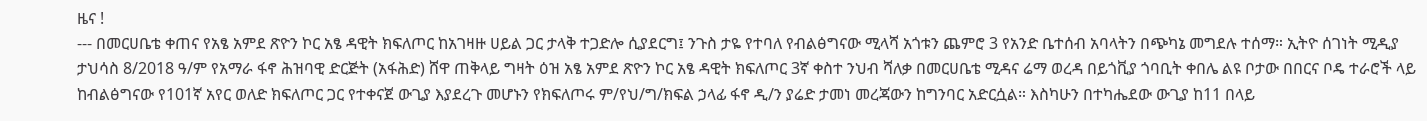ዜና !
--- በመርሀቤቴ ቀጠና የአፄ አምደ ጽዮን ኮር አፄ ዳዊት ክፍለጦር ከአገዛዙ ሀይል ጋር ታላቅ ተጋድሎ ሲያደርግ፤ ንጉስ ታዬ የተባለ የብልፅግናው ሚላሻ አጎቱን ጨምሮ 3 የአንድ ቤተሰብ አባላትን በጭካኔ መግደሉ ተሰማ። ኢትዮ ሰገነት ሚዲያ ታህሳስ 8/2018 ዓ/ም የአማራ ፋኖ ሕዝባዊ ድርጅት (አፋሕድ) ሸዋ ጠቅላይ ግዛት ዕዝ አፄ አምደ ጽዮን ኮር አፄ ዳዊት ክፍለጦር 3ኛ ቀስተ ንህብ ሻለቃ በመርሀቤቴ ሚዳና ሬማ ወረዳ በይጎቪያ ጎባቢት ቀበሌ ልዩ ቦታው በበርና ቦዴ ተራሮች ላይ ከብልፅግናው የ101ኛ አየር ወለድ ክፍለጦር ጋር የተቀናጀ ውጊያ እያደረጉ መሆኑን የክፍለጦሩ ም/የህ/ግ/ክፍል ኃላፊ ፋኖ ዲ/ን ያሬድ ታመነ መረጃውን ከግንባር አድርሷል። እስካሁን በተካሔደው ውጊያ ከ11 በላይ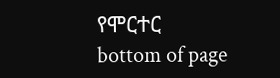የሞርተር
bottom of page